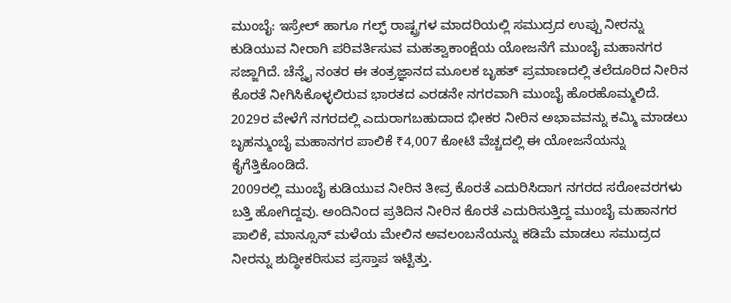ಮುಂಬೈ: ಇಸ್ರೇಲ್ ಹಾಗೂ ಗಲ್ಫ್ ರಾಷ್ಟ್ರಗಳ ಮಾದರಿಯಲ್ಲಿ ಸಮುದ್ರದ ಉಪ್ಪು ನೀರನ್ನು ಕುಡಿಯುವ ನೀರಾಗಿ ಪರಿವರ್ತಿಸುವ ಮಹತ್ವಾಕಾಂಕ್ಷೆಯ ಯೋಜನೆಗೆ ಮುಂಬೈ ಮಹಾನಗರ ಸಜ್ಜಾಗಿದೆ. ಚೆನ್ನೈ ನಂತರ ಈ ತಂತ್ರಜ್ಞಾನದ ಮೂಲಕ ಬೃಹತ್ ಪ್ರಮಾಣದಲ್ಲಿ ತಲೆದೂರಿದ ನೀರಿನ ಕೊರತೆ ನೀಗಿಸಿಕೊಳ್ಳಲಿರುವ ಭಾರತದ ಎರಡನೇ ನಗರವಾಗಿ ಮುಂಬೈ ಹೊರಹೊಮ್ಮಲಿದೆ. 2029ರ ವೇಳೆಗೆ ನಗರದಲ್ಲಿ ಎದುರಾಗಬಹುದಾದ ಭೀಕರ ನೀರಿನ ಅಭಾವವನ್ನು ಕಮ್ಮಿ ಮಾಡಲು ಬೃಹನ್ಮುಂಬೈ ಮಹಾನಗರ ಪಾಲಿಕೆ ₹4,007 ಕೋಟಿ ವೆಚ್ಚದಲ್ಲಿ ಈ ಯೋಜನೆಯನ್ನು ಕೈಗೆತ್ತಿಕೊಂಡಿದೆ.
2009ರಲ್ಲಿ ಮುಂಬೈ ಕುಡಿಯುವ ನೀರಿನ ತೀವ್ರ ಕೊರತೆ ಎದುರಿಸಿದಾಗ ನಗರದ ಸರೋವರಗಳು ಬತ್ತಿ ಹೋಗಿದ್ದವು. ಅಂದಿನಿಂದ ಪ್ರತಿದಿನ ನೀರಿನ ಕೊರತೆ ಎದುರಿಸುತ್ತಿದ್ದ ಮುಂಬೈ ಮಹಾನಗರ ಪಾಲಿಕೆ, ಮಾನ್ಸೂನ್ ಮಳೆಯ ಮೇಲಿನ ಅವಲಂಬನೆಯನ್ನು ಕಡಿಮೆ ಮಾಡಲು ಸಮುದ್ರದ ನೀರನ್ನು ಶುದ್ಧೀಕರಿಸುವ ಪ್ರಸ್ತಾಪ ಇಟ್ಟಿತ್ತು.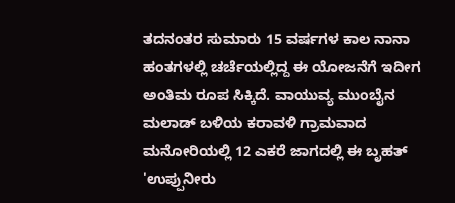ತದನಂತರ ಸುಮಾರು 15 ವರ್ಷಗಳ ಕಾಲ ನಾನಾ ಹಂತಗಳಲ್ಲಿ ಚರ್ಚೆಯಲ್ಲಿದ್ದ ಈ ಯೋಜನೆಗೆ ಇದೀಗ ಅಂತಿಮ ರೂಪ ಸಿಕ್ಕಿದೆ. ವಾಯುವ್ಯ ಮುಂಬೈನ ಮಲಾಡ್ ಬಳಿಯ ಕರಾವಳಿ ಗ್ರಾಮವಾದ ಮನೋರಿಯಲ್ಲಿ 12 ಎಕರೆ ಜಾಗದಲ್ಲಿ ಈ ಬೃಹತ್ 'ಉಪ್ಪುನೀರು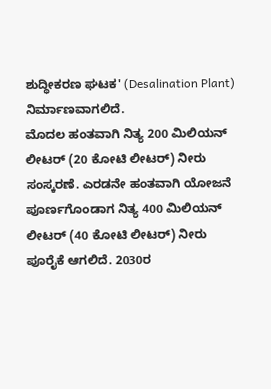ಶುದ್ಧೀಕರಣ ಘಟಕ' (Desalination Plant) ನಿರ್ಮಾಣವಾಗಲಿದೆ.
ಮೊದಲ ಹಂತವಾಗಿ ನಿತ್ಯ 200 ಮಿಲಿಯನ್ ಲೀಟರ್ (20 ಕೋಟಿ ಲೀಟರ್) ನೀರು ಸಂಸ್ಕರಣೆ. ಎರಡನೇ ಹಂತವಾಗಿ ಯೋಜನೆ ಪೂರ್ಣಗೊಂಡಾಗ ನಿತ್ಯ 400 ಮಿಲಿಯನ್ ಲೀಟರ್ (40 ಕೋಟಿ ಲೀಟರ್) ನೀರು ಪೂರೈಕೆ ಆಗಲಿದೆ. 2030ರ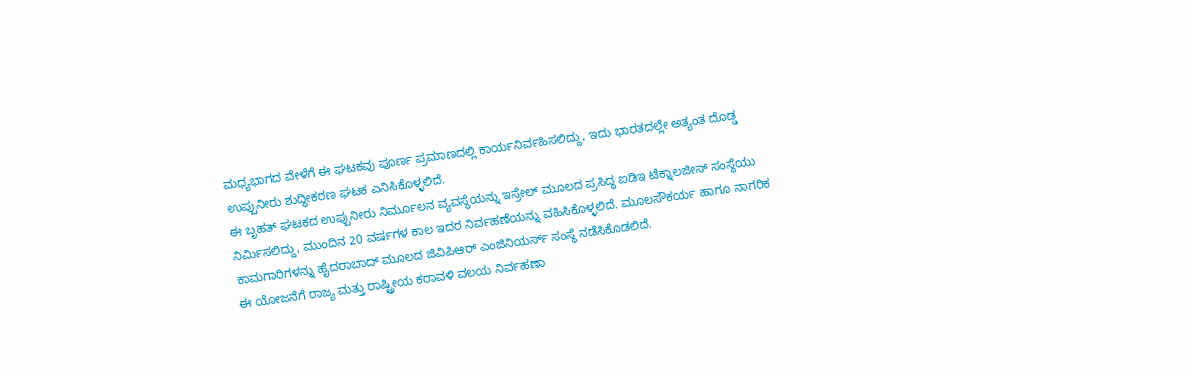ಮಧ್ಯಭಾಗದ ವೇಳೆಗೆ ಈ ಘಟಕವು ಪೂರ್ಣ ಪ್ರಮಾಣದಲ್ಲಿ ಕಾರ್ಯನಿರ್ವಹಿಸಲಿದ್ದು, ಇದು ಭಾರತದಲ್ಲೇ ಅತ್ಯಂತ ದೊಡ್ಡ ಉಪ್ಪುನೀರು ಶುದ್ಧೀಕರಣ ಘಟಕ ಎನಿಸಿಕೊಳ್ಳಲಿದೆ.
ಈ ಬೃಹತ್ ಘಟಕದ ಉಪ್ಪುನೀರು ನಿರ್ಮೂಲನ ವ್ಯವಸ್ಥೆಯನ್ನು ಇಸ್ರೇಲ್ ಮೂಲದ ಪ್ರಸಿದ್ಧ ಐಡಿಇ ಟೆಕ್ನಾಲಜೀಸ್ ಸಂಸ್ಥೆಯು ನಿರ್ಮಿಸಲಿದ್ದು, ಮುಂದಿನ 20 ವರ್ಷಗಳ ಕಾಲ ಇದರ ನಿರ್ವಹಣೆಯನ್ನು ವಹಿಸಿಕೊಳ್ಳಲಿದೆ. ಮೂಲಸೌಕರ್ಯ ಹಾಗೂ ನಾಗರಿಕ ಕಾಮಗಾರಿಗಳನ್ನು ಹೈದರಾಬಾದ್ ಮೂಲದ ಜಿವಿಪಿಆರ್ ಎಂಜಿನಿಯರ್ಸ್ ಸಂಸ್ಥೆ ನಡೆಸಿಕೊಡಲಿದೆ.
ಈ ಯೋಜನೆಗೆ ರಾಜ್ಯ ಮತ್ತು ರಾಷ್ಟ್ರೀಯ ಕರಾವಳಿ ವಲಯ ನಿರ್ವಹಣಾ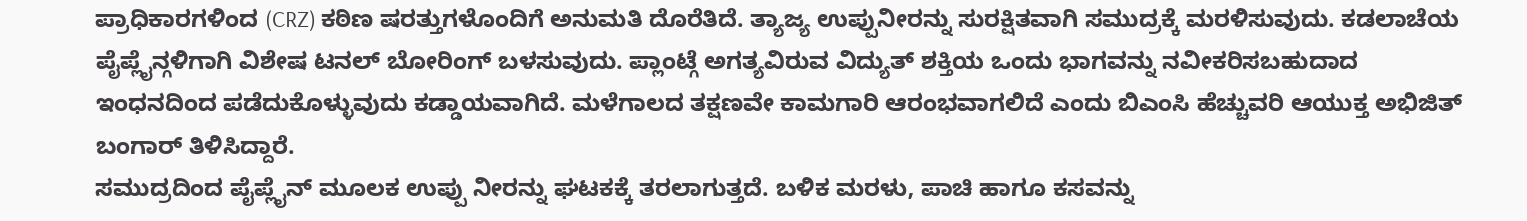ಪ್ರಾಧಿಕಾರಗಳಿಂದ (CRZ) ಕಠಿಣ ಷರತ್ತುಗಳೊಂದಿಗೆ ಅನುಮತಿ ದೊರೆತಿದೆ. ತ್ಯಾಜ್ಯ ಉಪ್ಪುನೀರನ್ನು ಸುರಕ್ಷಿತವಾಗಿ ಸಮುದ್ರಕ್ಕೆ ಮರಳಿಸುವುದು. ಕಡಲಾಚೆಯ ಪೈಪ್ಲೈನ್ಗಳಿಗಾಗಿ ವಿಶೇಷ ಟನಲ್ ಬೋರಿಂಗ್ ಬಳಸುವುದು. ಪ್ಲಾಂಟ್ಗೆ ಅಗತ್ಯವಿರುವ ವಿದ್ಯುತ್ ಶಕ್ತಿಯ ಒಂದು ಭಾಗವನ್ನು ನವೀಕರಿಸಬಹುದಾದ ಇಂಧನದಿಂದ ಪಡೆದುಕೊಳ್ಳುವುದು ಕಡ್ಡಾಯವಾಗಿದೆ. ಮಳೆಗಾಲದ ತಕ್ಷಣವೇ ಕಾಮಗಾರಿ ಆರಂಭವಾಗಲಿದೆ ಎಂದು ಬಿಎಂಸಿ ಹೆಚ್ಚುವರಿ ಆಯುಕ್ತ ಅಭಿಜಿತ್ ಬಂಗಾರ್ ತಿಳಿಸಿದ್ದಾರೆ.
ಸಮುದ್ರದಿಂದ ಪೈಪ್ಲೈನ್ ಮೂಲಕ ಉಪ್ಪು ನೀರನ್ನು ಘಟಕಕ್ಕೆ ತರಲಾಗುತ್ತದೆ. ಬಳಿಕ ಮರಳು, ಪಾಚಿ ಹಾಗೂ ಕಸವನ್ನು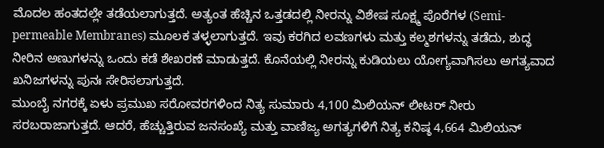ಮೊದಲ ಹಂತದಲ್ಲೇ ತಡೆಯಲಾಗುತ್ತದೆ. ಅತ್ಯಂತ ಹೆಚ್ಚಿನ ಒತ್ತಡದಲ್ಲಿ ನೀರನ್ನು ವಿಶೇಷ ಸೂಕ್ಷ್ಮ ಪೊರೆಗಳ (Semi-permeable Membranes) ಮೂಲಕ ತಳ್ಳಲಾಗುತ್ತದೆ. ಇವು ಕರಗಿದ ಲವಣಗಳು ಮತ್ತು ಕಲ್ಮಶಗಳನ್ನು ತಡೆದು, ಶುದ್ಧ ನೀರಿನ ಅಣುಗಳನ್ನು ಒಂದು ಕಡೆ ಶೇಖರಣೆ ಮಾಡುತ್ತದೆ. ಕೊನೆಯಲ್ಲಿ ನೀರನ್ನು ಕುಡಿಯಲು ಯೋಗ್ಯವಾಗಿಸಲು ಅಗತ್ಯವಾದ ಖನಿಜಗಳನ್ನು ಪುನಃ ಸೇರಿಸಲಾಗುತ್ತದೆ.
ಮುಂಬೈ ನಗರಕ್ಕೆ ಏಳು ಪ್ರಮುಖ ಸರೋವರಗಳಿಂದ ನಿತ್ಯ ಸುಮಾರು 4,100 ಮಿಲಿಯನ್ ಲೀಟರ್ ನೀರು ಸರಬರಾಜಾಗುತ್ತದೆ. ಆದರೆ, ಹೆಚ್ಚುತ್ತಿರುವ ಜನಸಂಖ್ಯೆ ಮತ್ತು ವಾಣಿಜ್ಯ ಅಗತ್ಯಗಳಿಗೆ ನಿತ್ಯ ಕನಿಷ್ಠ 4,664 ಮಿಲಿಯನ್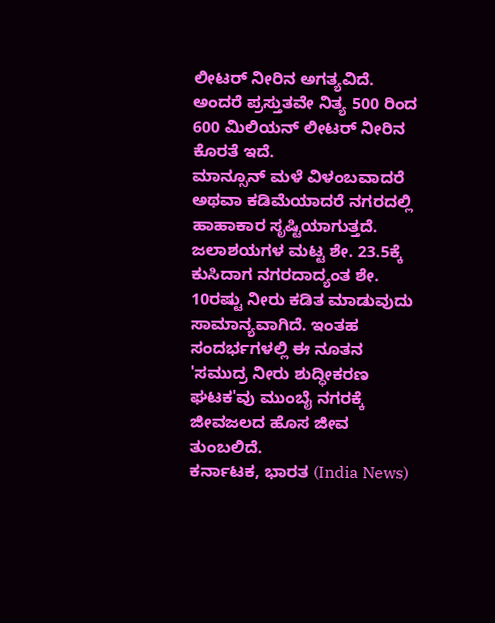ಲೀಟರ್ ನೀರಿನ ಅಗತ್ಯವಿದೆ. ಅಂದರೆ ಪ್ರಸ್ತುತವೇ ನಿತ್ಯ 500 ರಿಂದ 600 ಮಿಲಿಯನ್ ಲೀಟರ್ ನೀರಿನ ಕೊರತೆ ಇದೆ.
ಮಾನ್ಸೂನ್ ಮಳೆ ವಿಳಂಬವಾದರೆ ಅಥವಾ ಕಡಿಮೆಯಾದರೆ ನಗರದಲ್ಲಿ ಹಾಹಾಕಾರ ಸೃಷ್ಟಿಯಾಗುತ್ತದೆ. ಜಲಾಶಯಗಳ ಮಟ್ಟ ಶೇ. 23.5ಕ್ಕೆ ಕುಸಿದಾಗ ನಗರದಾದ್ಯಂತ ಶೇ. 10ರಷ್ಟು ನೀರು ಕಡಿತ ಮಾಡುವುದು ಸಾಮಾನ್ಯವಾಗಿದೆ. ಇಂತಹ ಸಂದರ್ಭಗಳಲ್ಲಿ ಈ ನೂತನ 'ಸಮುದ್ರ ನೀರು ಶುದ್ಧೀಕರಣ ಘಟಕ'ವು ಮುಂಬೈ ನಗರಕ್ಕೆ ಜೀವಜಲದ ಹೊಸ ಜೀವ ತುಂಬಲಿದೆ.
ಕರ್ನಾಟಕ, ಭಾರತ (India News)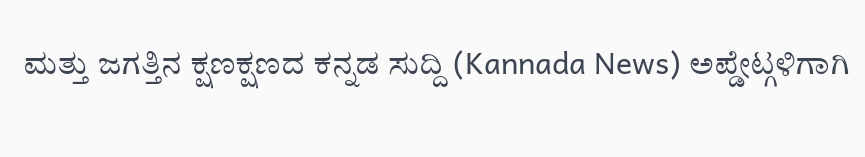ಮತ್ತು ಜಗತ್ತಿನ ಕ್ಷಣಕ್ಷಣದ ಕನ್ನಡ ಸುದ್ದಿ (Kannada News) ಅಪ್ಡೇಟ್ಗಳಿಗಾಗಿ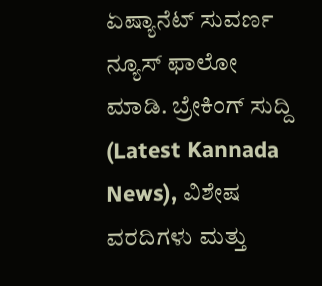ಏಷ್ಯಾನೆಟ್ ಸುವರ್ಣ ನ್ಯೂಸ್ ಫಾಲೋ ಮಾಡಿ. ಬ್ರೇಕಿಂಗ್ ಸುದ್ದಿ (Latest Kannada News), ವಿಶೇಷ ವರದಿಗಳು ಮತ್ತು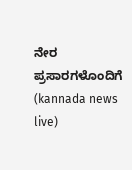ನೇರ ಪ್ರಸಾರಗಳೊಂದಿಗೆ (kannada news live)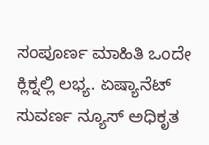ಸಂಪೂರ್ಣ ಮಾಹಿತಿ ಒಂದೇ ಕ್ಲಿಕ್ನಲ್ಲಿ ಲಭ್ಯ. ಏಷ್ಯಾನೆಟ್ ಸುವರ್ಣ ನ್ಯೂಸ್ ಅಧಿಕೃತ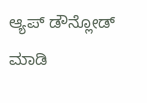ಆ್ಯಪ್ ಡೌನ್ಲೋಡ್ ಮಾಡಿ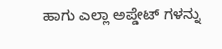ಹಾಗು ಎಲ್ಲಾ ಅಪ್ಡೇಟ್ ಗಳನ್ನು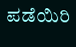ಪಡೆಯಿರಿ